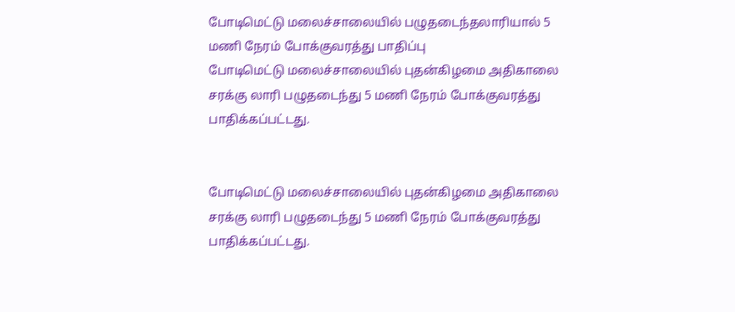போடிமெட்டு மலைச்சாலையில் பழுதடைந்தலாரியால் 5 மணி நேரம் போக்குவரத்து பாதிப்பு
போடிமெட்டு மலைச்சாலையில் புதன்கிழமை அதிகாலை சரக்கு லாரி பழுதடைந்து 5 மணி நேரம் போக்குவரத்து பாதிக்கப்பட்டது.


போடிமெட்டு மலைச்சாலையில் புதன்கிழமை அதிகாலை சரக்கு லாரி பழுதடைந்து 5 மணி நேரம் போக்குவரத்து பாதிக்கப்பட்டது.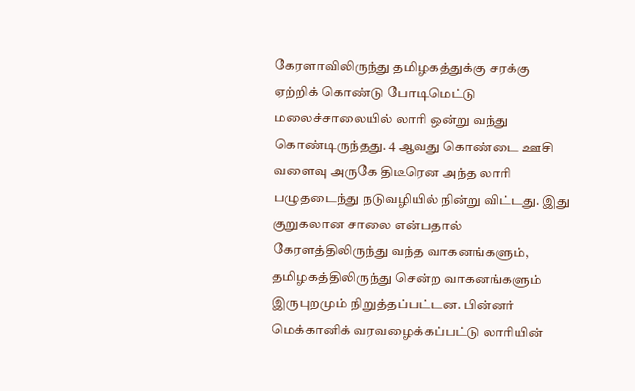கேரளாவிலிருந்து தமிழகத்துக்கு சரக்கு ஏற்றிக் கொண்டு போடிமெட்டு மலைச்சாலையில் லாரி ஒன்று வந்து கொண்டிருந்தது. 4 ஆவது கொண்டை ஊசி வளைவு அருகே திடீரென அந்த லாரி பழுதடைந்து நடுவழியில் நின்று விட்டது. இது குறுகலான சாலை என்பதால் கேரளத்திலிருந்து வந்த வாகனங்களும், தமிழகத்திலிருந்து சென்ற வாகனங்களும் இருபுறமும் நிறுத்தப்பட்டன. பின்னர் மெக்கானிக் வரவழைக்கப்பட்டு லாரியின்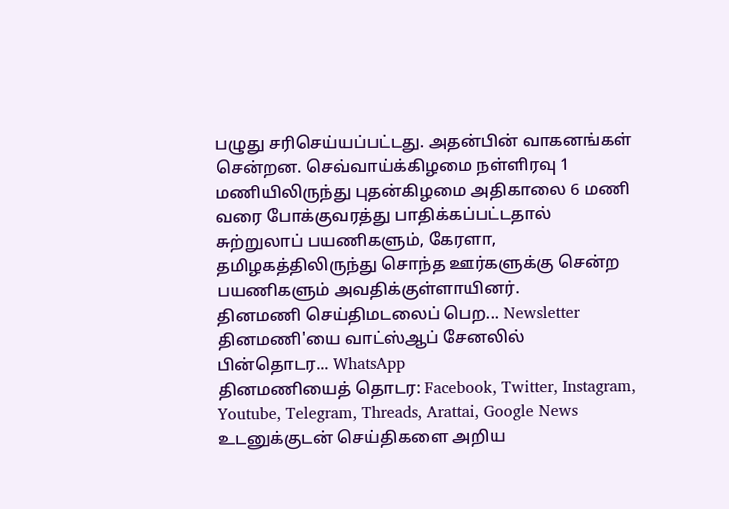பழுது சரிசெய்யப்பட்டது. அதன்பின் வாகனங்கள் சென்றன. செவ்வாய்க்கிழமை நள்ளிரவு 1 மணியிலிருந்து புதன்கிழமை அதிகாலை 6 மணி வரை போக்குவரத்து பாதிக்கப்பட்டதால் சுற்றுலாப் பயணிகளும், கேரளா, தமிழகத்திலிருந்து சொந்த ஊர்களுக்கு சென்ற பயணிகளும் அவதிக்குள்ளாயினர்.
தினமணி செய்திமடலைப் பெற... Newsletter
தினமணி'யை வாட்ஸ்ஆப் சேனலில் பின்தொடர... WhatsApp
தினமணியைத் தொடர: Facebook, Twitter, Instagram, Youtube, Telegram, Threads, Arattai, Google News
உடனுக்குடன் செய்திகளை அறிய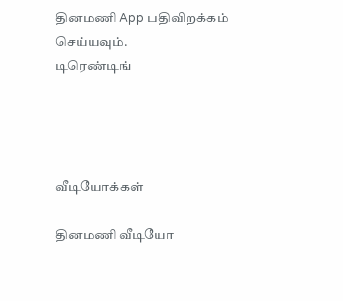தினமணி App பதிவிறக்கம் செய்யவும்.
டிரெண்டிங்




வீடியோக்கள்

தினமணி வீடியோ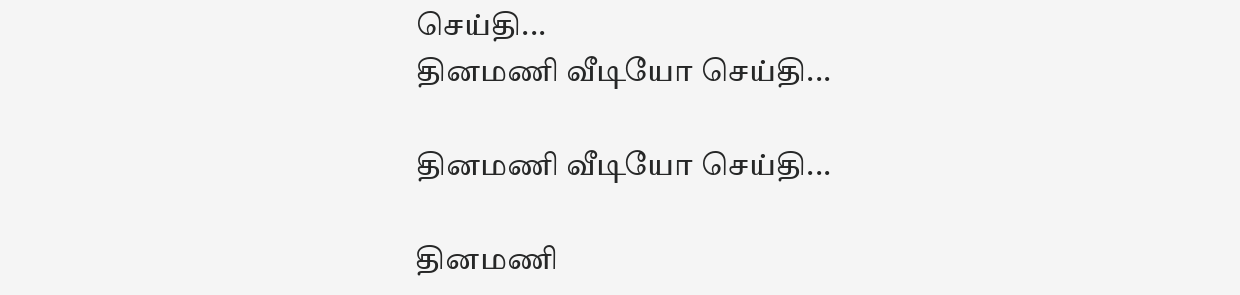செய்தி...
தினமணி வீடியோ செய்தி...

தினமணி வீடியோ செய்தி...

தினமணி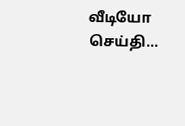வீடியோ செய்தி...